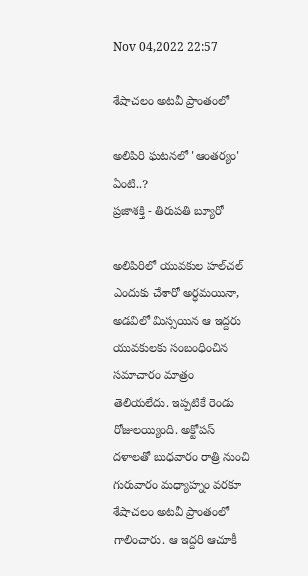Nov 04,2022 22:57

శేషాచలం అటవీ ప్రాంతంలో

అలిపిరి ఘటనలో 'ఆంతర్యం' ఏంటి..?
ప్రజాశక్తి - తిరుపతి బ్యూరో

అలిపిరిలో యువకుల హల్‌చల్‌ ఎందుకు చేశారో అర్ధమయినా, అడవిలో మిస్సయిన ఆ ఇద్దరు యువకులకు సంబంధించిన సమాచారం మాత్రం తెలియలేదు. ఇప్పటికే రెండు రోజులయ్యింది. అక్టోపస్‌ దళాలతో బుధవారం రాత్రి నుంచి గురువారం మధ్యాహ్నం వరకూ శేషాచలం అటవీ ప్రాంతంలో గాలించారు. ఆ ఇద్దరి ఆచూకీ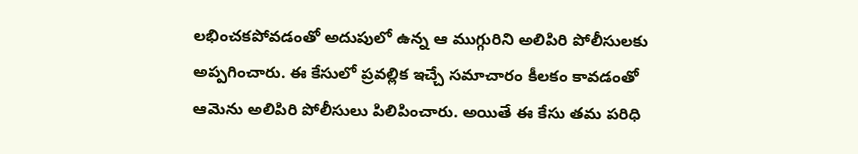లభించకపోవడంతో అదుపులో ఉన్న ఆ ముగ్గురిని అలిపిరి పోలీసులకు అప్పగించారు. ఈ కేసులో ప్రవల్లిక ఇచ్చే సమాచారం కీలకం కావడంతో ఆమెను అలిపిరి పోలీసులు పిలిపించారు. అయితే ఈ కేసు తమ పరిధి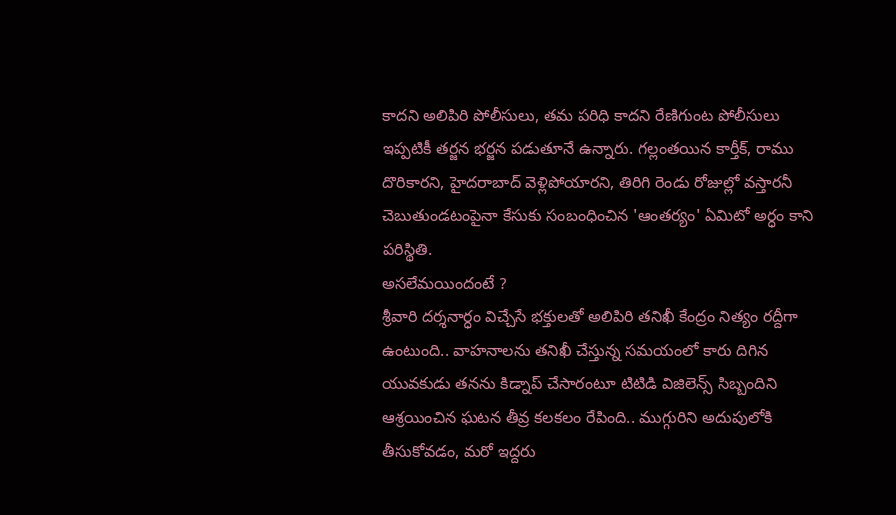కాదని అలిపిరి పోలీసులు, తమ పరిధి కాదని రేణిగుంట పోలీసులు ఇప్పటికీ తర్జన భర్జన పడుతూనే ఉన్నారు. గల్లంతయిన కార్తీక్‌, రాము దొరికారని, హైదరాబాద్‌ వెళ్లిపోయారని, తిరిగి రెండు రోజుల్లో వస్తారనీ చెబుతుండటంపైనా కేసుకు సంబంధించిన 'ఆంతర్యం' ఏమిటో అర్ధం కాని పరిస్థితి.
అసలేమయిందంటే ?
శ్రీవారి దర్శనార్ధం విచ్చేసే భక్తులతో అలిపిరి తనిఖీ కేంద్రం నిత్యం రద్దీగా ఉంటుంది.. వాహనాలను తనిఖీ చేస్తున్న సమయంలో కారు దిగిన యువకుడు తనను కిడ్నాప్‌ చేసారంటూ టిటిడి విజిలెన్స్‌ సిబ్బందిని ఆశ్రయించిన ఘటన తీవ్ర కలకలం రేపింది.. ముగ్గురిని అదుపులోకి తీసుకోవడం, మరో ఇద్దరు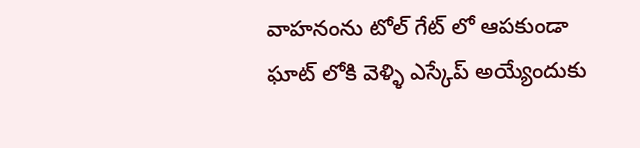వాహనంను టోల్‌ గేట్‌ లో ఆపకుండా ఘాట్‌ లోకి వెళ్ళి ఎస్కేప్‌ అయ్యేందుకు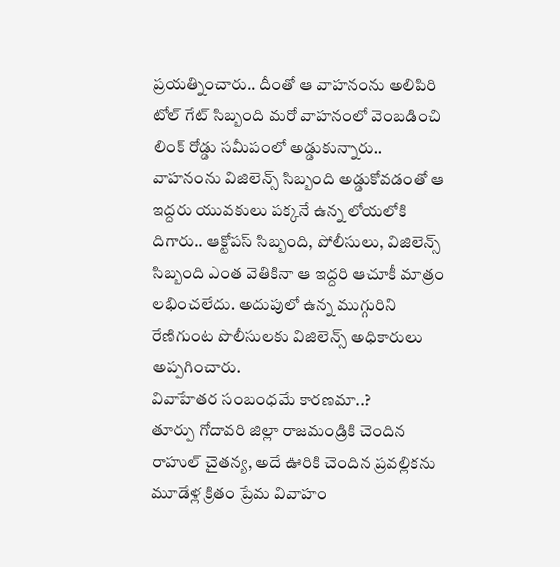ప్రయత్నించారు.. దీంతో ఆ వాహనంను అలిపిరి టోల్‌ గేట్‌ సిబ్బంది మరో వాహనంలో వెంబడించి లింక్‌ రోడ్డు సమీపంలో అడ్డుకున్నారు.. వాహనంను విజిలెన్స్‌ సిబ్బంది అడ్డుకోవడంతో ఆ ఇద్దరు యువకులు పక్కనే ఉన్న లోయలోకి దిగారు.. ఆక్టోపస్‌ సిబ్బంది, పోలీసులు, విజిలెన్స్‌ సిబ్బంది ఎంత వెతికినా ఆ ఇద్దరి ఆచూకీ మాత్రం లభించలేదు. అదుపులో ఉన్న ముగ్గురిని రేణిగుంట పొలీసులకు విజిలెన్స్‌ అధికారులు అప్పగించారు.
వివాహేతర సంబంధమే కారణమా..?
తూర్పు గోదావరి జిల్లా రాజమండ్రికి చెందిన రాహుల్‌ చైతన్య, అదే ఊరికి చెందిన ప్రవల్లికను మూడేళ్ల క్రితం ప్రేమ వివాహం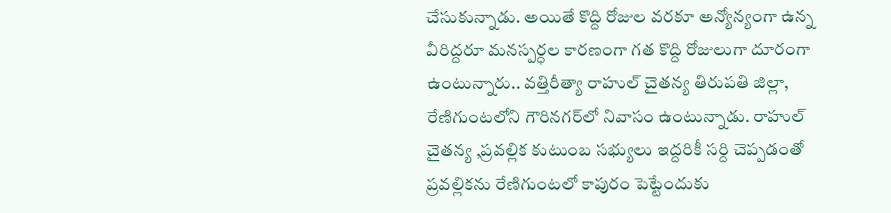చేసుకున్నాడు. అయితే కొద్ది రోజుల వరకూ అన్యోన్యంగా ఉన్న వీరిద్దరూ మనస్పర్ధల కారణంగా గత కొద్ది రోజులుగా దూరంగా ఉంటున్నారు.. వత్తిరీత్యా రాహుల్‌ చైతన్య తిరుపతి జిల్లా, రేణిగుంటలోని గౌరినగర్‌లో నివాసం ఉంటున్నాడు. రాహుల్‌ చైతన్య ,ప్రవల్లిక కుటుంబ సభ్యులు ఇద్దరికీ సర్ది చెప్పడంతో ప్రవల్లికను రేణిగుంటలో కాపురం పెట్టేందుకు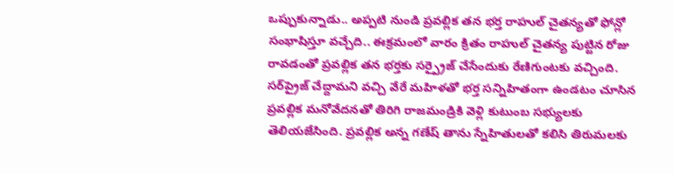ఒప్పుకున్నాడు.. అప్పటి నుండి ప్రవల్లిక తన భర్త రాహుల్‌ చైతన్యతో ఫోన్లో సంభాషిస్తూ వచ్చేది.. ఈక్రమంలో వారం క్రితం రాహుల్‌ చైతన్య పుట్టిన రోజు రావడంతో ప్రవల్లిక తన భర్తకు సర్ప్రైజ్‌ చేసేందుకు రేణిగుంటకు వచ్చింది. సర్‌ప్రైజ్‌ చేద్దామని వచ్చి వేరే మహిళతో భర్త సన్నిహితంగా ఉండటం చూసిన ప్రవల్లిక మనోవేదనతో తిరిగి రాజమండ్రికి వెళ్లి కుటుంబ సభ్యులకు తెలియజేసింది. ప్రవల్లిక అన్న గణేష్‌ తాను స్నేహితులతో కలిసి తిరుమలకు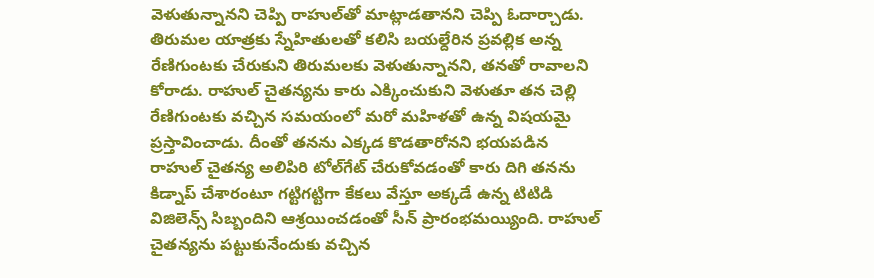వెళుతున్నానని చెప్పి రాహుల్‌తో మాట్లాడతానని చెప్పి ఓదార్చాడు. తిరుమల యాత్రకు స్నేహితులతో కలిసి బయల్దేరిన ప్రవల్లిక అన్న రేణిగుంటకు చేరుకుని తిరుమలకు వెళుతున్నానని, తనతో రావాలని కోరాడు. రాహుల్‌ చైతన్యను కారు ఎక్కించుకుని వెళుతూ తన చెల్లి రేణిగుంటకు వచ్చిన సమయంలో మరో మహిళతో ఉన్న విషయమై ప్రస్తావించాడు. దీంతో తనను ఎక్కడ కొడతారోనని భయపడిన రాహుల్‌ చైతన్య అలిపిరి టోల్‌గేట్‌ చేరుకోవడంతో కారు దిగి తనను కిడ్నాప్‌ చేశారంటూ గట్టిగట్టిగా కేకలు వేస్తూ అక్కడే ఉన్న టిటిడి విజిలెన్స్‌ సిబ్బందిని ఆశ్రయించడంతో సీన్‌ ప్రారంభమయ్యింది. రాహుల్‌ చైతన్యను పట్టుకునేందుకు వచ్చిన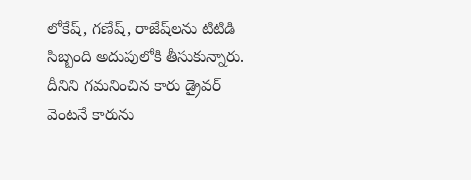లోకేష్‌, గణేష్‌, రాజేష్‌లను టిటిడి సిబ్బంది అదుపులోకి తీసుకున్నారు. దీనిని గమనించిన కారు డ్రైవర్‌ వెంటనే కారును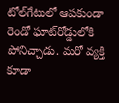టోల్‌గేటులో ఆపకుండా రెండో ఘాట్‌రోడ్డులోకి పోనిచ్చాడు. మరో వ్యక్తి కూడా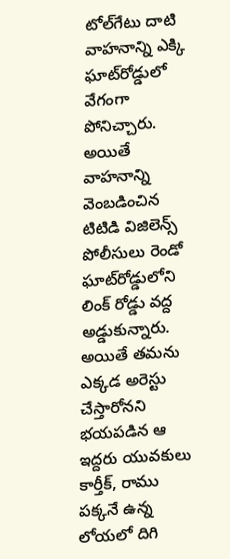టోల్‌గేటు దాటి వాహనాన్ని ఎక్కి ఘాట్‌రోడ్డులో వేగంగా పోనిచ్చారు. అయితే వాహనాన్ని వెంబడించిన టిటిడి విజిలెన్స్‌ పోలీసులు రెండో ఘాట్‌రోడ్డులోని లింక్‌ రోడ్డు వద్ద అడ్డుకున్నారు. అయితే తమను ఎక్కడ అరెస్టు చేస్తారోనని భయపడిన ఆ ఇద్దరు యువకులు కార్తీక్‌, రాము పక్కనే ఉన్న లోయలో దిగి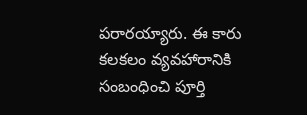పరారయ్యారు. ఈ కారు కలకలం వ్యవహారానికి సంబంధించి పూర్తి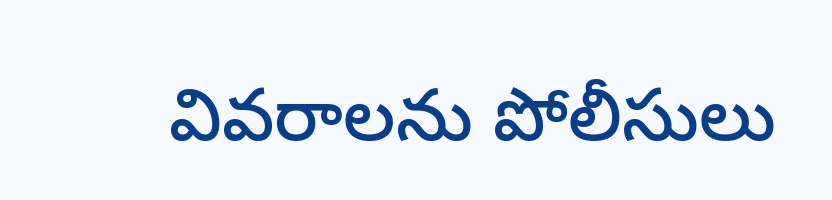వివరాలను పోలీసులు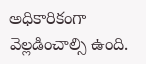అధికారికంగా వెల్లడించాల్సి ఉంది.